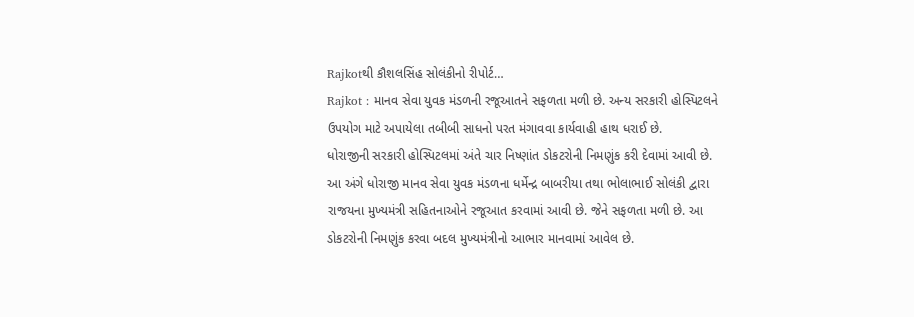Rajkotથી કૌશલસિંહ સોલંકીનો રીપોર્ટ…
Rajkot : માનવ સેવા યુવક મંડળની રજૂઆતને સફળતા મળી છે. અન્ય સરકારી હોસ્પિટલને ઉપયોગ માટે અપાયેલા તબીબી સાધનો પરત મંગાવવા કાર્યવાહી હાથ ધરાઈ છે.
ધોરાજીની સરકારી હોસ્પિટલમાં અંતે ચાર નિષ્ણાંત ડોકટરોની નિમણુંક કરી દેવામાં આવી છે. આ અંગે ધોરાજી માનવ સેવા યુવક મંડળના ધર્મેન્દ્ર બાબરીયા તથા ભોલાભાઈ સોલંકી દ્વારા રાજયના મુખ્યમંત્રી સહિતનાઓને રજૂઆત કરવામાં આવી છે. જેને સફળતા મળી છે. આ ડોકટરોની નિમણુંક કરવા બદલ મુખ્યમંત્રીનો આભાર માનવામાં આવેલ છે.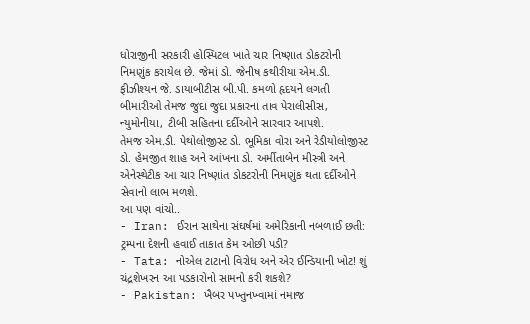ધોરાજીની સરકારી હોસ્પિટલ ખાતે ચાર નિષ્ણાત ડોકટરોની નિમણુંક કરાયેલ છે. જેમાં ડો. જેનીષ કથીરીયા એમ.ડી. ફીઝીશ્યન જે. ડાયાબીટીસ બી.પી. કમળો હૃદયને લગતી બીમારીઓ તેમજ જુદા જુદા પ્રકારના તાવ પેરાલીસીસ, ન્યુમોનીયા, ટીબી સહિતના દર્દીઓને સારવાર આપશે.
તેમજ એમ.ડી. પેથોલોજીસ્ટ ડો. ભૂમિકા વોરા અને રેડીયોલોજીસ્ટ ડો. હેમજીત શાહ અને આંખના ડો. અર્મીતાબેન મીસ્ત્રી અને એનેસ્થેટીક આ ચાર નિષ્ણાંત ડોકટરોની નિમણુંક થતા દર્દીઓને સેવાનો લાભ મળશે.
આ પણ વાંચો..
- Iran: ઈરાન સાથેના સંઘર્ષમાં અમેરિકાની નબળાઈ છતી: ટ્રમ્પના દેશની હવાઈ તાકાત કેમ ઓછી પડી?
- Tata: નોએલ ટાટાનો વિરોધ અને એર ઈન્ડિયાની ખોટ! શું ચંદ્રશેખરન આ પડકારોનો સામનો કરી શકશે?
- Pakistan: ખૈબર પખ્તુનખ્વામાં નમાજ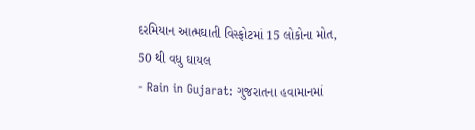દરમિયાન આત્મઘાતી વિસ્ફોટમાં 15 લોકોના મોત, 50 થી વધુ ઘાયલ
- Rain in Gujarat: ગુજરાતના હવામાનમાં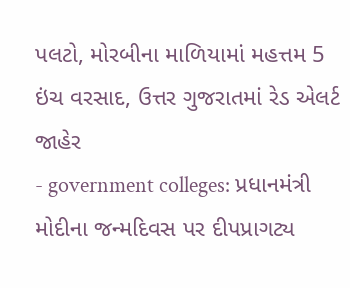પલટો, મોરબીના માળિયામાં મહત્તમ 5 ઇંચ વરસાદ, ઉત્તર ગુજરાતમાં રેડ એલર્ટ જાહેર
- government colleges: પ્રધાનમંત્રી મોદીના જન્મદિવસ પર દીપપ્રાગટ્ય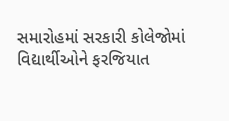સમારોહમાં સરકારી કોલેજોમાં વિદ્યાર્થીઓને ફરજિયાત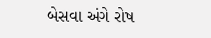બેસવા અંગે રોષ